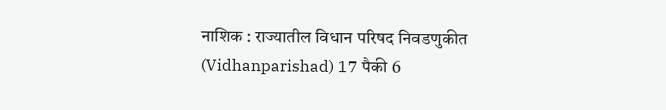नाशिक : राज्यातील विधान परिषद निवडणुकीत (Vidhanparishad) 17 पैकी 6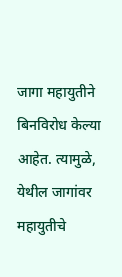जागा महायुतीने बिनविरोध केल्या आहेत. त्यामुळे, येथील जागांवर महायुतीचे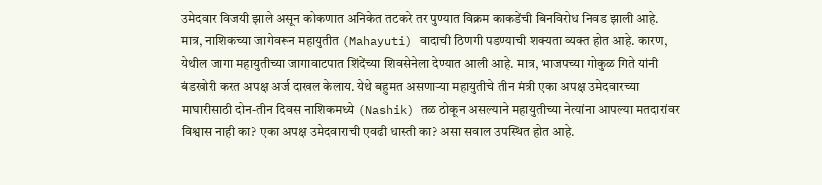उमेदवार विजयी झाले असून कोकणात अनिकेत तटकरे तर पुण्यात विक्रम काकडेंची बिनविरोध निवड झाली आहे. मात्र, नाशिकच्या जागेवरून महायुतीत (Mahayuti) वादाची ठिणगी पडण्याची शक्यता व्यक्त होत आहे. कारण, येथील जागा महायुतीच्या जागावाटपात शिंदेंच्या शिवसेनेला देण्यात आली आहे. मात्र, भाजपच्या गोकुळ गिते यांनी बंडखोरी करत अपक्ष अर्ज दाखल केलाय. येथे बहुमत असणाऱ्या महायुतीचे तीन मंत्री एका अपक्ष उमेदवारच्या माघारीसाठी दोन-तीन दिवस नाशिकमध्ये (Nashik) तळ ठोकून असल्याने महायुतीच्या नेत्यांना आपल्या मतदारांवर विश्वास नाही का? एका अपक्ष उमेदवाराची एवढी धास्ती का? असा सवाल उपस्थित होत आहे.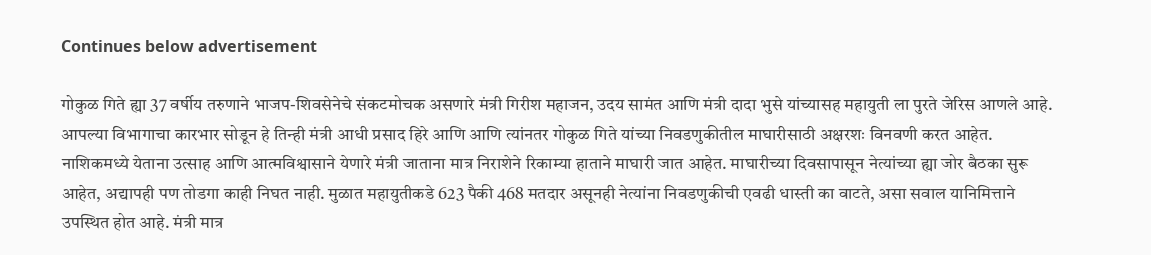Continues below advertisement

गोकुळ गिते ह्या 37 वर्षीय तरुणाने भाजप-शिवसेनेचे संकटमोचक असणारे मंत्री गिरीश महाजन, उदय सामंत आणि मंत्री दादा भुसे यांच्यासह महायुती ला पुरते जेरिस आणले आहे. आपल्या विभागाचा कारभार सोडून हे तिन्ही मंत्री आधी प्रसाद हिरे आणि आणि त्यांनतर गोकुळ गिते यांच्या निवडणुकीतील माघारीसाठी अक्षरशः विनवणी करत आहेत. नाशिकमध्ये येताना उत्साह आणि आत्मविश्वासाने येणारे मंत्री जाताना मात्र निराशेने रिकाम्या हाताने माघारी जात आहेत. माघारीच्या दिवसापासून नेत्यांच्या ह्या जोर बैठका सुरू आहेत, अद्यापही पण तोडगा काही निघत नाही. मुळात महायुतीकडे 623 पैकी 468 मतदार असूनही नेत्यांना निवडणुकीची एवढी धास्ती का वाटते, असा सवाल यानिमित्ताने उपस्थित होत आहे. मंत्री मात्र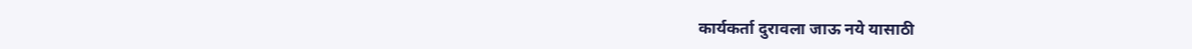कार्यकर्ता दुरावला जाऊ नये यासाठी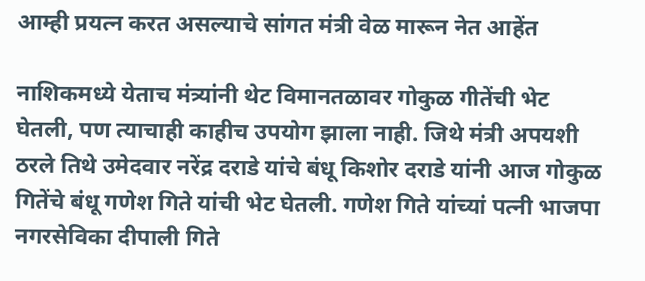आम्ही प्रयत्न करत असल्याचे सांगत मंत्री वेळ मारून नेत आहेंत

नाशिकमध्ये येताच मंत्र्यांनी थेट विमानतळावर गोकुळ गीतेंची भेट घेतली, पण त्याचाही काहीच उपयोग झाला नाही. जिथे मंत्री अपयशी ठरले तिथे उमेदवार नरेंद्र दराडे यांचे बंधू किशोर दराडे यांनी आज गोकुळ गितेंचे बंधू गणेश गिते यांची भेट घेतली. गणेश गिते यांच्यां पत्नी भाजपा नगरसेविका दीपाली गिते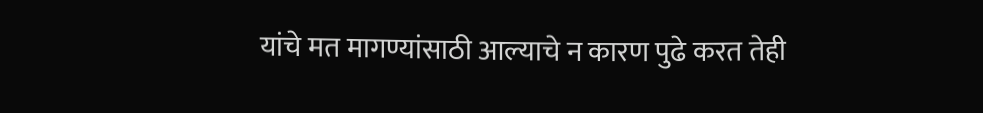यांचे मत मागण्यांसाठी आल्याचे न कारण पुढे करत तेही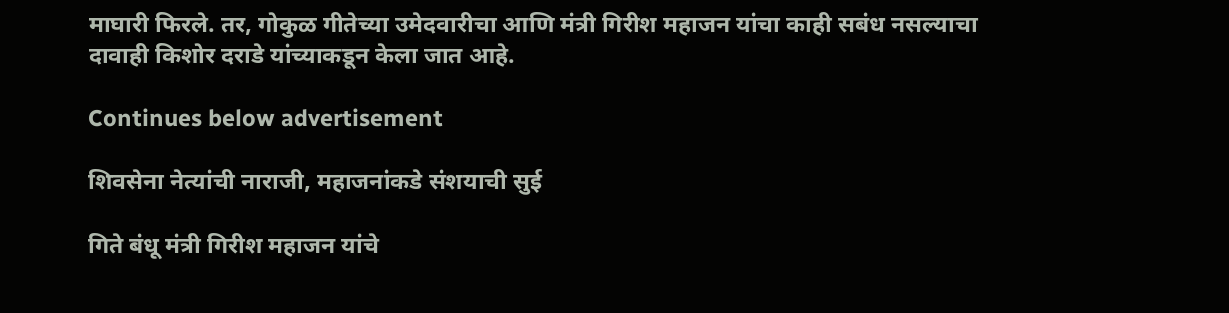माघारी फिरले. तर, गोकुळ गीतेच्या उमेदवारीचा आणि मंत्री गिरीश महाजन यांचा काही सबंध नसल्याचा दावाही किशोर दराडे यांच्याकडून केला जात आहे.

Continues below advertisement

शिवसेना नेत्यांची नाराजी, महाजनांकडे संशयाची सुई

गिते बंधू मंत्री गिरीश महाजन यांचे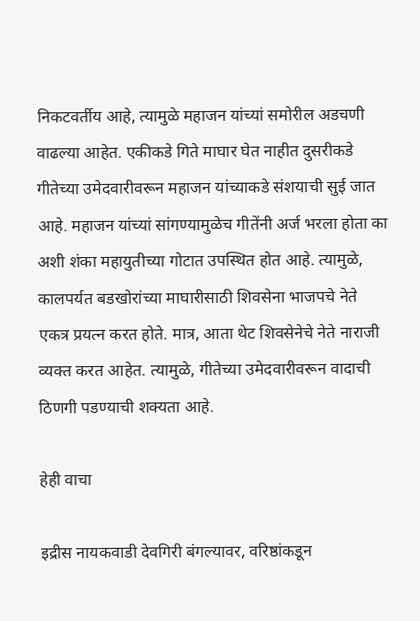निकटवर्तीय आहे, त्यामुळे महाजन यांच्यां समोरील अडचणी वाढल्या आहेत. एकीकडे गिते माघार घेत नाहीत दुसरीकडे गीतेच्या उमेदवारीवरून महाजन यांच्याकडे संशयाची सुई जात आहे. महाजन यांच्यां सांगण्यामुळेच गीतेंनी अर्ज भरला होता का अशी शंका महायुतीच्या गोटात उपस्थित होत आहे. त्यामुळे, कालपर्यत बडखोरांच्या माघारीसाठी शिवसेना भाजपचे नेते एकत्र प्रयत्न करत होते. मात्र, आता थेट शिवसेनेचे नेते नाराजी व्यक्त करत आहेत. त्यामुळे, गीतेच्या उमेदवारीवरून वादाची ठिणगी पडण्याची शक्यता आहे.

हेही वाचा

इद्रीस नायकवाडी देवगिरी बंगल्यावर, वरिष्ठांकडून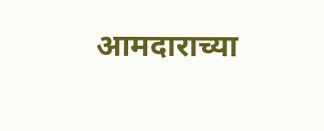आमदाराच्या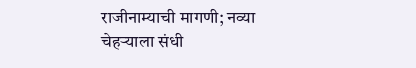राजीनाम्याची मागणी; नव्या चेहऱ्याला संधी